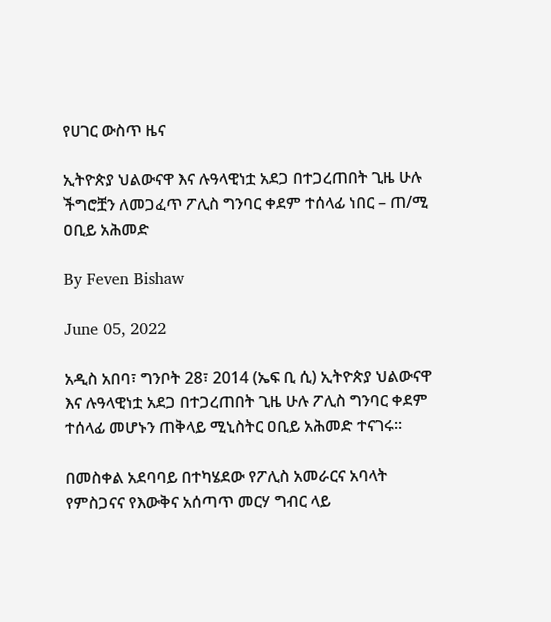የሀገር ውስጥ ዜና

ኢትዮጵያ ህልውናዋ እና ሉዓላዊነቷ አደጋ በተጋረጠበት ጊዜ ሁሉ ችግሮቿን ለመጋፈጥ ፖሊስ ግንባር ቀደም ተሰላፊ ነበር – ጠ/ሚ ዐቢይ አሕመድ

By Feven Bishaw

June 05, 2022

አዲስ አበባ፣ ግንቦት 28፣ 2014 (ኤፍ ቢ ሲ) ኢትዮጵያ ህልውናዋ እና ሉዓላዊነቷ አደጋ በተጋረጠበት ጊዜ ሁሉ ፖሊስ ግንባር ቀደም ተሰላፊ መሆኑን ጠቅላይ ሚኒስትር ዐቢይ አሕመድ ተናገሩ፡፡

በመስቀል አደባባይ በተካሄደው የፖሊስ አመራርና አባላት የምስጋናና የእውቅና አሰጣጥ መርሃ ግብር ላይ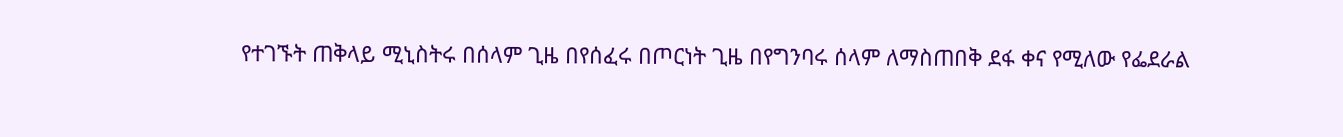የተገኙት ጠቅላይ ሚኒስትሩ በሰላም ጊዜ በየሰፈሩ በጦርነት ጊዜ በየግንባሩ ሰላም ለማስጠበቅ ደፋ ቀና የሚለው የፌደራል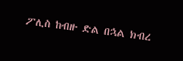ፖሊስ ከብዙ ድል በኋል ክብረ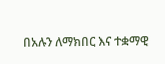በአሉን ለማክበር እና ተቋማዊ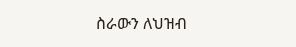ስራውን ለህዝብ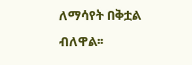ለማሳየት በቅቷል ብለዋል፡፡